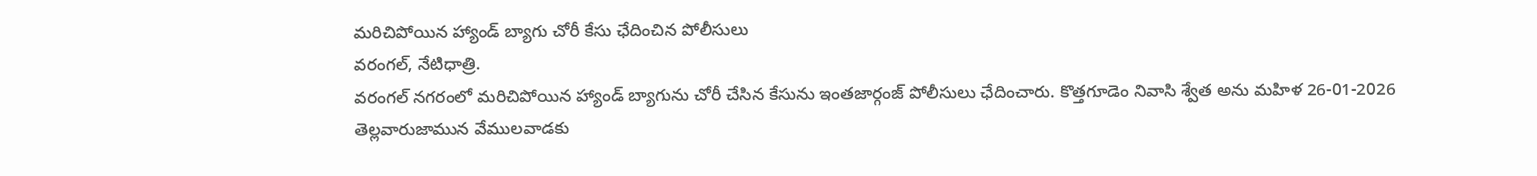మరిచిపోయిన హ్యాండ్ బ్యాగు చోరీ కేసు ఛేదించిన పోలీసులు
వరంగల్, నేటిధాత్రి.
వరంగల్ నగరంలో మరిచిపోయిన హ్యాండ్ బ్యాగును చోరీ చేసిన కేసును ఇంతజార్గంజ్ పోలీసులు ఛేదించారు. కొత్తగూడెం నివాసి శ్వేత అను మహిళ 26-01-2026 తెల్లవారుజామున వేములవాడకు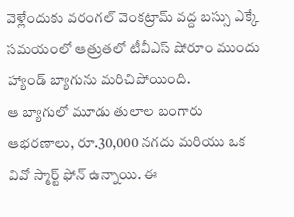వెళ్లేందుకు వరంగల్ వెంకట్రామ్ వద్ద బస్సు ఎక్కే సమయంలో ఆత్రుతలో టీవీఎస్ షోరూం ముందు హ్యాండ్ బ్యాగును మరిచిపోయింది.
ఆ బ్యాగులో మూడు తులాల బంగారు ఆభరణాలు, రూ.30,000 నగదు మరియు ఒక వివో స్మార్ట్ ఫోన్ ఉన్నాయి. ఈ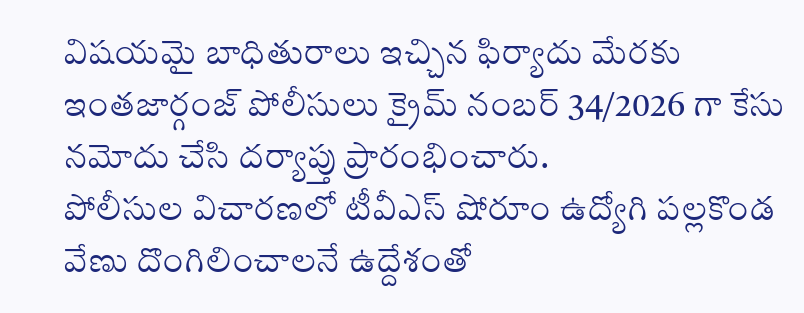విషయమై బాధితురాలు ఇచ్చిన ఫిర్యాదు మేరకు ఇంతజార్గంజ్ పోలీసులు క్రైమ్ నంబర్ 34/2026 గా కేసు నమోదు చేసి దర్యాప్తు ప్రారంభించారు.
పోలీసుల విచారణలో టీవీఎస్ షోరూం ఉద్యోగి పల్లకొండ వేణు దొంగిలించాలనే ఉద్దేశంతో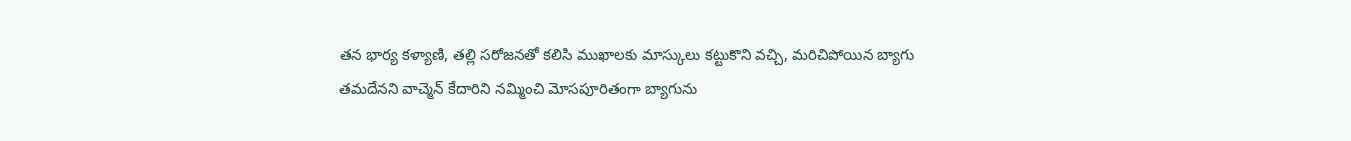తన భార్య కళ్యాణి, తల్లి సరోజనతో కలిసి ముఖాలకు మాస్కులు కట్టుకొని వచ్చి, మరిచిపోయిన బ్యాగు తమదేనని వాచ్మెన్ కేదారిని నమ్మించి మోసపూరితంగా బ్యాగును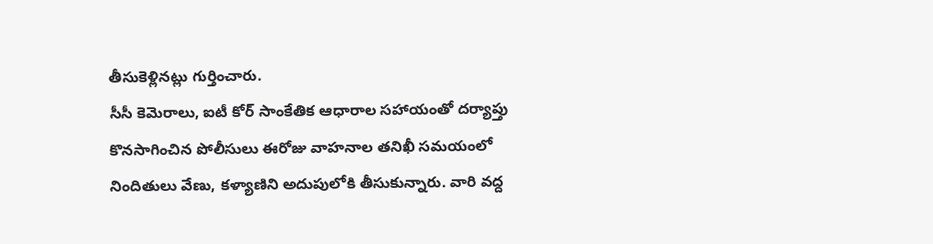తీసుకెళ్లినట్లు గుర్తించారు.
సీసీ కెమెరాలు, ఐటీ కోర్ సాంకేతిక ఆధారాల సహాయంతో దర్యాప్తు కొనసాగించిన పోలీసులు ఈరోజు వాహనాల తనిఖీ సమయంలో నిందితులు వేణు, కళ్యాణిని అదుపులోకి తీసుకున్నారు. వారి వద్ద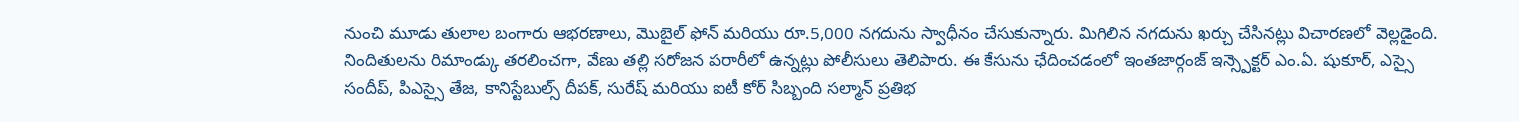నుంచి మూడు తులాల బంగారు ఆభరణాలు, మొబైల్ ఫోన్ మరియు రూ.5,000 నగదును స్వాధీనం చేసుకున్నారు. మిగిలిన నగదును ఖర్చు చేసినట్లు విచారణలో వెల్లడైంది.
నిందితులను రిమాండ్కు తరలించగా, వేణు తల్లి సరోజన పరారీలో ఉన్నట్లు పోలీసులు తెలిపారు. ఈ కేసును ఛేదించడంలో ఇంతజార్గంజ్ ఇన్స్పెక్టర్ ఎం.ఏ. షుకూర్, ఎస్సై సందీప్, పిఎస్సై తేజ, కానిస్టేబుల్స్ దీపక్, సురేష్ మరియు ఐటీ కోర్ సిబ్బంది సల్మాన్ ప్రతిభ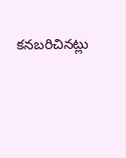కనబరిచినట్లు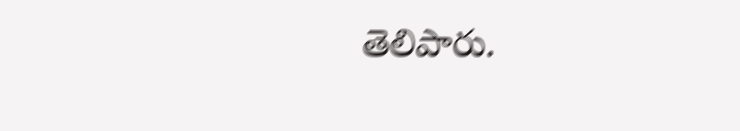తెలిపారు.